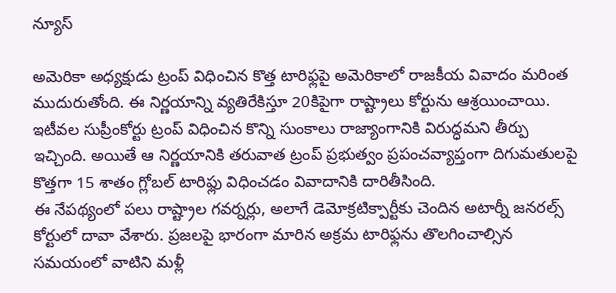న్యూస్

అమెరికా అధ్యక్షుడు ట్రంప్ విధించిన కొత్త టారిఫ్లపై అమెరికాలో రాజకీయ వివాదం మరింత ముదురుతోంది. ఈ నిర్ణయాన్ని వ్యతిరేకిస్తూ 20కిపైగా రాష్ట్రాలు కోర్టును ఆశ్రయించాయి.
ఇటీవల సుప్రీంకోర్టు ట్రంప్ విధించిన కొన్ని సుంకాలు రాజ్యాంగానికి విరుద్ధమని తీర్పు ఇచ్చింది. అయితే ఆ నిర్ణయానికి తరువాత ట్రంప్ ప్రభుత్వం ప్రపంచవ్యాప్తంగా దిగుమతులపై కొత్తగా 15 శాతం గ్లోబల్ టారిఫ్లు విధించడం వివాదానికి దారితీసింది.
ఈ నేపథ్యంలో పలు రాష్ట్రాల గవర్నర్లు, అలాగే డెమోక్రటిక్పార్టీకు చెందిన అటార్నీ జనరల్స్ కోర్టులో దావా వేశారు. ప్రజలపై భారంగా మారిన అక్రమ టారిఫ్లను తొలగించాల్సిన సమయంలో వాటిని మళ్లీ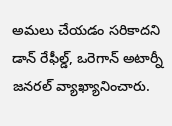అమలు చేయడం సరికాదని డాన్ రేఫీల్డ్, ఒరెగాన్ అటార్నీ జనరల్ వ్యాఖ్యానించారు.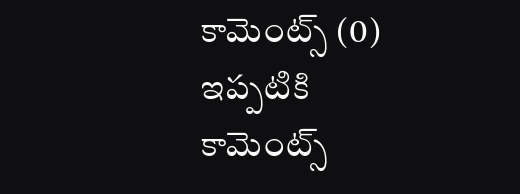కామెంట్స్ (0)
ఇప్పటికి కామెంట్స్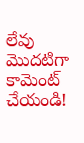లేవు
మొదటిగా కామెంట్ చేయండి!